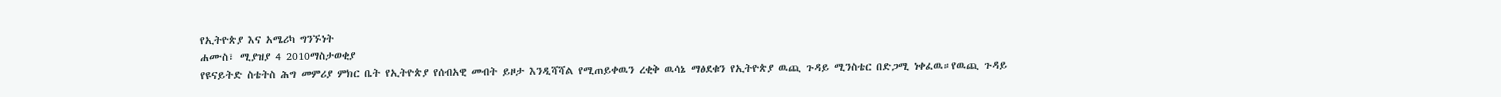የኢትዮጵያ እና አሜሪካ ግንኙነት
ሐሙስ፣ ሚያዝያ 4 2010ማስታወቂያ
የዩናይትድ ስቴትስ ሕግ መምሪያ ምክር ቤት የኢትዮጵያ የሰብአዊ መብት ይዞታ እንዲሻሻል የሚጠይቀዉን ረቂቅ ዉሳኔ ማፅደቁን የኢትዮጵያ ዉጪ ጉዳይ ሚንስቴር በድጋሚ ነቀፈዉ።የዉጪ ጉዳይ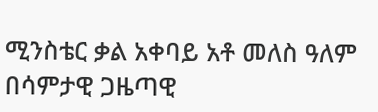ሚንስቴር ቃል አቀባይ አቶ መለስ ዓለም በሳምታዊ ጋዜጣዊ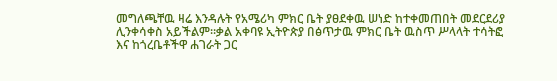መግለጫቸዉ ዛሬ እንዳሉት የአሜሪካ ምክር ቤት ያፀደቀዉ ሠነድ ከተቀመጠበት መደርደሪያ ሊንቀሳቀስ አይችልም።ቃል አቀባዩ ኢትዮጵያ በፅጥታዉ ምክር ቤት ዉስጥ ሥላላት ተሳትፎ እና ከጎረቤቶችዋ ሐገራት ጋር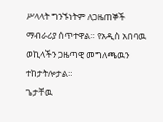ሥላላት ግንኙነትም ለጋዜጠኞች ማብራሪያ ሰጥተዋል። የአዲስ አበባዉ ወኪላችን ጋዜጣዊ መግለጫዉን ተከታትሎታል።
ጌታቸዉ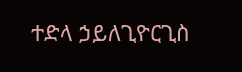ተድላ ኃይለጊዮርጊስ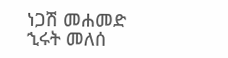ነጋሽ መሐመድ
ኂሩት መለሰ